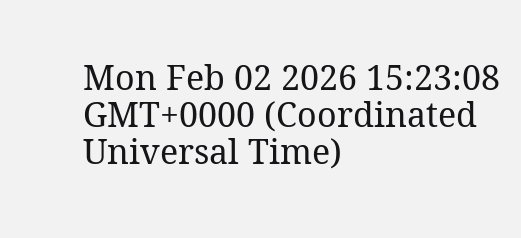Mon Feb 02 2026 15:23:08 GMT+0000 (Coordinated Universal Time)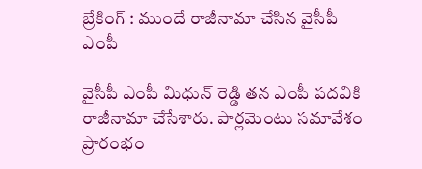బ్రేకింగ్ : ముందే రాజీనామా చేసిన వైసీపీ ఎంపీ

వైసీపీ ఎంపీ మిధున్ రెడ్డి తన ఎంపీ పదవికి రాజీనామా చేసేశారు. పార్లమెంటు సమావేశం ప్రారంభం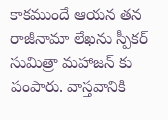కాకముందే ఆయన తన రాజీనామా లేఖను స్పీకర్ సుమిత్రా మహాజన్ కు పంపారు. వాస్తవానికి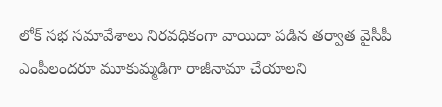లోక్ సభ సమావేశాలు నిరవధికంగా వాయిదా పడిన తర్వాత వైసీపీ ఎంపీలందరూ మూకుమ్మడిగా రాజీనామా చేయాలని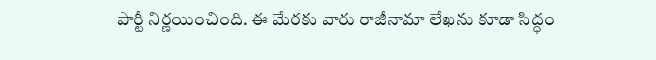పార్టీ నిర్ణయించింది. ఈ మేరకు వారు రాజీనామా లేఖను కూడా సిద్ధం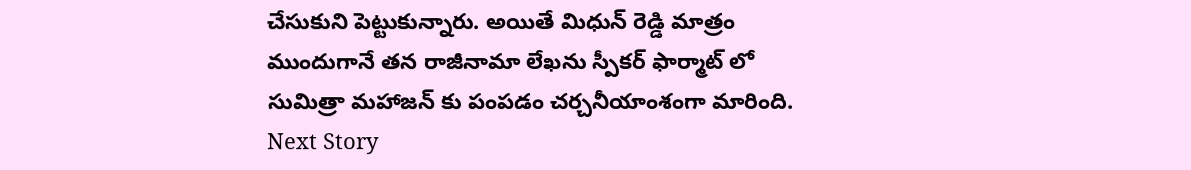చేసుకుని పెట్టుకున్నారు. అయితే మిధున్ రెడ్డి మాత్రం ముందుగానే తన రాజీనామా లేఖను స్పీకర్ ఫార్మాట్ లో సుమిత్రా మహాజన్ కు పంపడం చర్చనీయాంశంగా మారింది.
Next Story